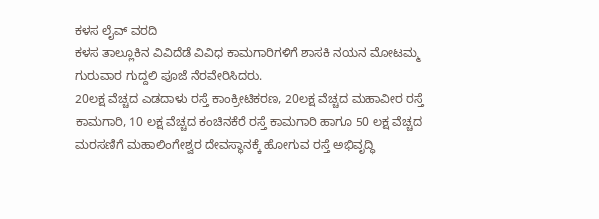ಕಳಸ ಲೈವ್ ವರದಿ
ಕಳಸ ತಾಲ್ಲೂಕಿನ ವಿವಿದೆಡೆ ವಿವಿಧ ಕಾಮಗಾರಿಗಳಿಗೆ ಶಾಸಕಿ ನಯನ ಮೋಟಮ್ಮ ಗುರುವಾರ ಗುದ್ದಲಿ ಪೂಜೆ ನೆರವೇರಿಸಿದರು.
20ಲಕ್ಷ ವೆಚ್ಚದ ಎಡದಾಳು ರಸ್ತೆ ಕಾಂಕ್ರೀಟಿಕರಣ, 20ಲಕ್ಷ ವೆಚ್ಚದ ಮಹಾವೀರ ರಸ್ತೆ ಕಾಮಗಾರಿ, 10 ಲಕ್ಷ ವೆಚ್ಚದ ಕಂಚಿನಕೆರೆ ರಸ್ತೆ ಕಾಮಗಾರಿ ಹಾಗೂ 50 ಲಕ್ಷ ವೆಚ್ಚದ ಮರಸಣಿಗೆ ಮಹಾಲಿಂಗೇಶ್ವರ ದೇವಸ್ಥಾನಕ್ಕೆ ಹೋಗುವ ರಸ್ತೆ ಅಭಿವೃದ್ಧಿ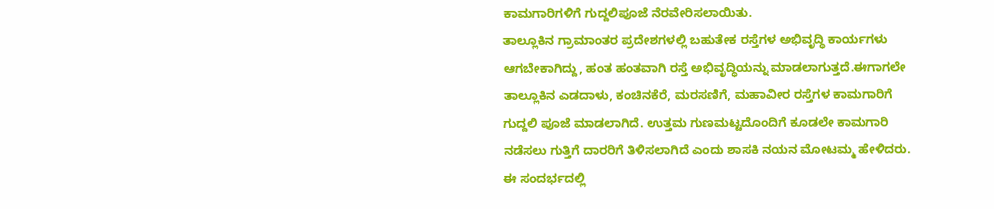ಕಾಮಗಾರಿಗಳಿಗೆ ಗುದ್ದಲಿಪೂಜೆ ನೆರವೇರಿಸಲಾಯಿತು.
ತಾಲ್ಲೂಕಿನ ಗ್ರಾಮಾಂತರ ಪ್ರದೇಶಗಳಲ್ಲಿ ಬಹುತೇಕ ರಸ್ತೆಗಳ ಅಭಿವೃದ್ಧಿ ಕಾರ್ಯಗಳು ಆಗಬೇಕಾಗಿದ್ದು, ಹಂತ ಹಂತವಾಗಿ ರಸ್ತೆ ಅಭಿವೃದ್ಧಿಯನ್ನು ಮಾಡಲಾಗುತ್ತದೆ.ಈಗಾಗಲೇ ತಾಲ್ಲೂಕಿನ ಎಡದಾಳು, ಕಂಚಿನಕೆರೆ, ಮರಸಣಿಗೆ, ಮಹಾವೀರ ರಸ್ತೆಗಳ ಕಾಮಗಾರಿಗೆ ಗುದ್ದಲಿ ಪೂಜೆ ಮಾಡಲಾಗಿದೆ. ಉತ್ತಮ ಗುಣಮಟ್ಟದೊಂದಿಗೆ ಕೂಡಲೇ ಕಾಮಗಾರಿ ನಡೆಸಲು ಗುತ್ತಿಗೆ ದಾರರಿಗೆ ತಿಳಿಸಲಾಗಿದೆ ಎಂದು ಶಾಸಕಿ ನಯನ ಮೋಟಮ್ಮ ಹೇಳಿದರು.
ಈ ಸಂದರ್ಭದಲ್ಲಿ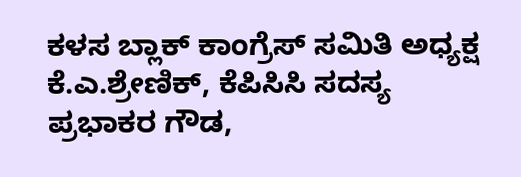ಕಳಸ ಬ್ಲಾಕ್ ಕಾಂಗ್ರೆಸ್ ಸಮಿತಿ ಅಧ್ಯಕ್ಷ ಕೆ.ಎ.ಶ್ರೇಣಿಕ್, ಕೆಪಿಸಿಸಿ ಸದಸ್ಯ ಪ್ರಭಾಕರ ಗೌಡ,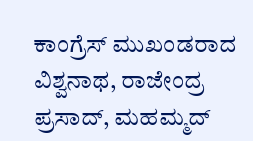ಕಾಂಗ್ರೆಸ್ ಮುಖಂಡರಾದ ವಿಶ್ವನಾಥ, ರಾಜೇಂದ್ರ ಪ್ರಸಾದ್, ಮಹಮ್ಮದ್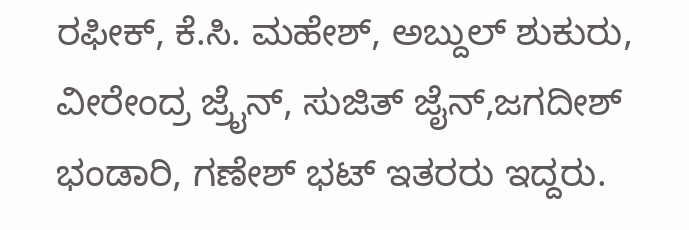ರಫೀಕ್, ಕೆ.ಸಿ. ಮಹೇಶ್, ಅಬ್ದುಲ್ ಶುಕುರು, ವೀರೇಂದ್ರ ಜ್ರೈನ್, ಸುಜಿತ್ ಜೈನ್,ಜಗದೀಶ್ ಭಂಡಾರಿ, ಗಣೇಶ್ ಭಟ್ ಇತರರು ಇದ್ದರು.